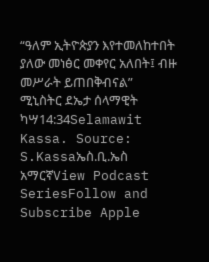“ዓለም ኢትዮጵያን እየተመለከተበት ያለው መነፅር መቀየር አለበት፤ ብዙ መሥራት ይጠበቅብናል” ሚኒስትር ደኤታ ሰላማዊት ካሣ14:34Selamawit Kassa. Source: S.Kassaኤስ.ቢ.ኤስ አማርኛView Podcast SeriesFollow and Subscribe Apple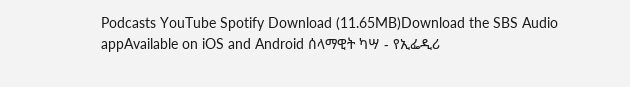Podcasts YouTube Spotify Download (11.65MB)Download the SBS Audio appAvailable on iOS and Android ሰላማዊት ካሣ - የኢፌዲሪ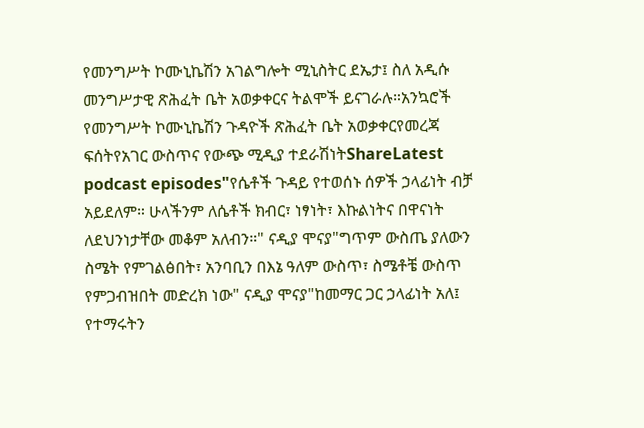የመንግሥት ኮሙኒኬሽን አገልግሎት ሚኒስትር ደኤታ፤ ስለ አዲሱ መንግሥታዊ ጽሕፈት ቤት አወቃቀርና ትልሞች ይናገራሉ።አንኳሮች የመንግሥት ኮሙኒኬሽን ጉዳዮች ጽሕፈት ቤት አወቃቀርየመረጃ ፍሰትየአገር ውስጥና የውጭ ሚዲያ ተደራሽነትShareLatest podcast episodes"የሴቶች ጉዳይ የተወሰኑ ሰዎች ኃላፊነት ብቻ አይደለም። ሁላችንም ለሴቶች ክብር፣ ነፃነት፣ እኩልነትና በዋናነት ለደህንነታቸው መቆም አለብን።" ናዲያ ሞናያ"ግጥም ውስጤ ያለውን ስሜት የምገልፅበት፣ አንባቢን በእኔ ዓለም ውስጥ፣ ስሜቶቼ ውስጥ የምጋብዝበት መድረክ ነው" ናዲያ ሞናያ"ከመማር ጋር ኃላፊነት አለ፤ የተማሩትን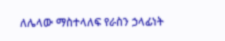ለሌላው ማስተላለፍ የራስን ኃላፊነት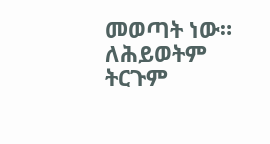መወጣት ነው። ለሕይወትም ትርጉም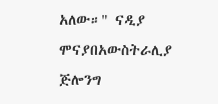አለው።" ናዲያ ሞናያበአውስትራሊያ ጅሎንግ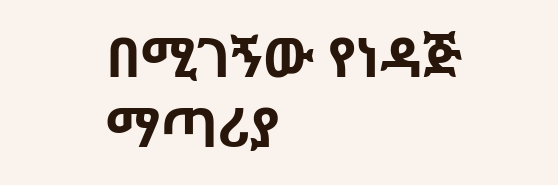በሚገኝው የነዳጅ ማጣሪያ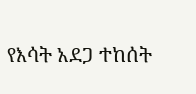የእሳት አደጋ ተከሰት